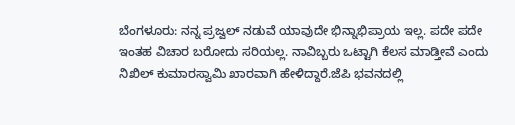ಬೆಂಗಳೂರು: ನನ್ನ ಪ್ರಜ್ವಲ್ ನಡುವೆ ಯಾವುದೇ ಭಿನ್ನಾಭಿಪ್ರಾಯ ಇಲ್ಲ. ಪದೇ ಪದೇ ಇಂತಹ ವಿಚಾರ ಬರೋದು ಸರಿಯಲ್ಲ. ನಾವಿಬ್ಬರು ಒಟ್ಟಾಗಿ ಕೆಲಸ ಮಾಡ್ತೀವೆ ಎಂದು ನಿಖಿಲ್ ಕುಮಾರಸ್ವಾಮಿ ಖಾರವಾಗಿ ಹೇಳಿದ್ದಾರೆ.ಜೆಪಿ ಭವನದಲ್ಲಿ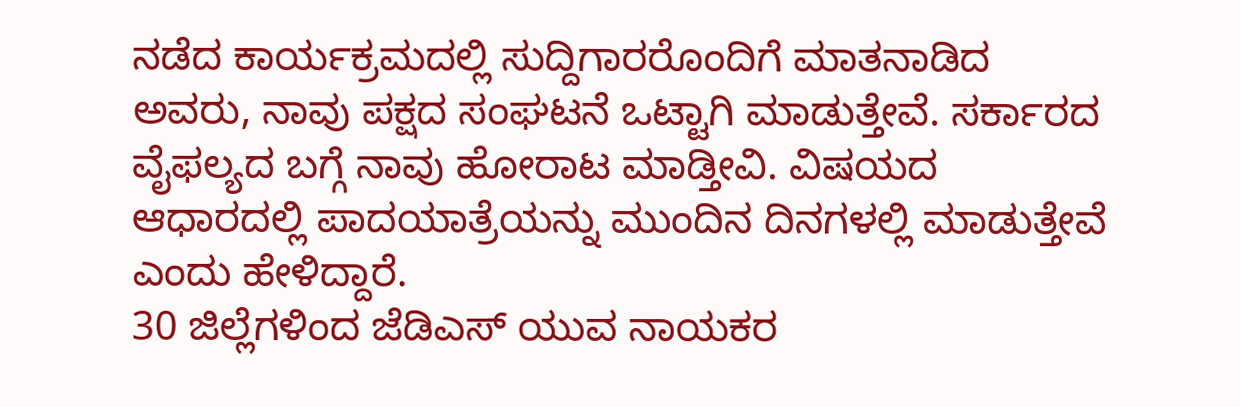ನಡೆದ ಕಾರ್ಯಕ್ರಮದಲ್ಲಿ ಸುದ್ದಿಗಾರರೊಂದಿಗೆ ಮಾತನಾಡಿದ ಅವರು, ನಾವು ಪಕ್ಷದ ಸಂಘಟನೆ ಒಟ್ಟಾಗಿ ಮಾಡುತ್ತೇವೆ. ಸರ್ಕಾರದ ವೈಫಲ್ಯದ ಬಗ್ಗೆ ನಾವು ಹೋರಾಟ ಮಾಡ್ತೀವಿ. ವಿಷಯದ ಆಧಾರದಲ್ಲಿ ಪಾದಯಾತ್ರೆಯನ್ನು ಮುಂದಿನ ದಿನಗಳಲ್ಲಿ ಮಾಡುತ್ತೇವೆ ಎಂದು ಹೇಳಿದ್ದಾರೆ.
30 ಜಿಲ್ಲೆಗಳಿಂದ ಜೆಡಿಎಸ್ ಯುವ ನಾಯಕರ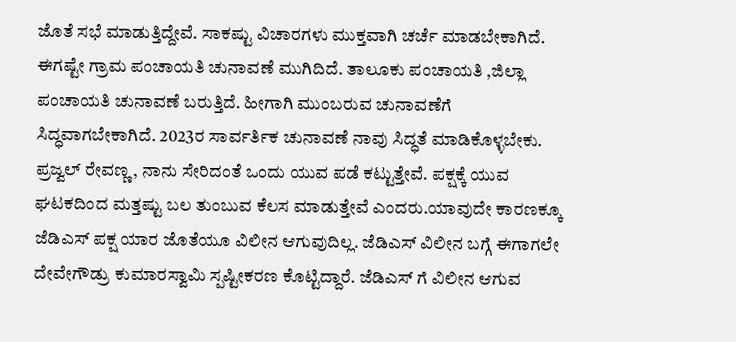ಜೊತೆ ಸಭೆ ಮಾಡುತ್ತಿದ್ದೇವೆ. ಸಾಕಷ್ಟು ವಿಚಾರಗಳು ಮುಕ್ತವಾಗಿ ಚರ್ಚೆ ಮಾಡಬೇಕಾಗಿದೆ. ಈಗಷ್ಟೇ ಗ್ರಾಮ ಪಂಚಾಯತಿ ಚುನಾವಣೆ ಮುಗಿದಿದೆ. ತಾಲೂಕು ಪಂಚಾಯತಿ ,ಜಿಲ್ಲಾ ಪಂಚಾಯತಿ ಚುನಾವಣೆ ಬರುತ್ತಿದೆ. ಹೀಗಾಗಿ ಮುಂಬರುವ ಚುನಾವಣೆಗೆ ಸಿದ್ಧವಾಗಬೇಕಾಗಿದೆ. 2023ರ ಸಾರ್ವರ್ತಿಕ ಚುನಾವಣೆ ನಾವು ಸಿದ್ಧತೆ ಮಾಡಿಕೊಳ್ಳಬೇಕು. ಪ್ರಜ್ವಲ್ ರೇವಣ್ಣ, ನಾನು ಸೇರಿದಂತೆ ಒಂದು ಯುವ ಪಡೆ ಕಟ್ಟುತ್ತೇವೆ. ಪಕ್ಷಕ್ಕೆ ಯುವ ಘಟಕದಿಂದ ಮತ್ತಷ್ಟು ಬಲ ತುಂಬುವ ಕೆಲಸ ಮಾಡುತ್ತೇವೆ ಎಂದರು.ಯಾವುದೇ ಕಾರಣಕ್ಕೂ ಜೆಡಿಎಸ್ ಪಕ್ಷ ಯಾರ ಜೊತೆಯೂ ವಿಲೀನ ಆಗುವುದಿಲ್ಲ. ಜೆಡಿಎಸ್ ವಿಲೀನ ಬಗ್ಗೆ ಈಗಾಗಲೇ ದೇವೇಗೌಡ್ರು ಕುಮಾರಸ್ವಾಮಿ ಸ್ಪಷ್ಟೀಕರಣ ಕೊಟ್ಟಿದ್ದಾರೆ. ಜೆಡಿಎಸ್ ಗೆ ವಿಲೀನ ಆಗುವ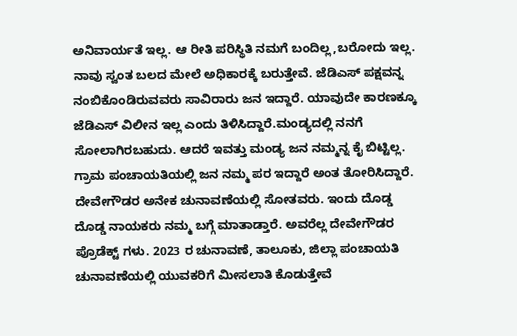ಅನಿವಾರ್ಯತೆ ಇಲ್ಲ. ಆ ರೀತಿ ಪರಿಸ್ಥಿತಿ ನಮಗೆ ಬಂದಿಲ್ಲ,ಬರೋದು ಇಲ್ಲ. ನಾವು ಸ್ವಂತ ಬಲದ ಮೇಲೆ ಅಧಿಕಾರಕ್ಕೆ ಬರುತ್ತೇವೆ. ಜೆಡಿಎಸ್ ಪಕ್ಷವನ್ನ ನಂಬಿಕೊಂಡಿರುವವರು ಸಾವಿರಾರು ಜನ ಇದ್ದಾರೆ. ಯಾವುದೇ ಕಾರಣಕ್ಕೂ ಜೆಡಿಎಸ್ ವಿಲೀನ ಇಲ್ಲ ಎಂದು ತಿಳಿಸಿದ್ದಾರೆ.ಮಂಡ್ಯದಲ್ಲಿ ನನಗೆ ಸೋಲಾಗಿರಬಹುದು. ಆದರೆ ಇವತ್ತು ಮಂಡ್ಯ ಜನ ನಮ್ಮನ್ನ ಕೈ ಬಿಟ್ಟಿಲ್ಲ. ಗ್ರಾಮ ಪಂಚಾಯತಿಯಲ್ಲಿ ಜನ ನಮ್ಮ ಪರ ಇದ್ದಾರೆ ಅಂತ ತೋರಿಸಿದ್ದಾರೆ. ದೇವೇಗೌಡರ ಅನೇಕ ಚುನಾವಣೆಯಲ್ಲಿ ಸೋತವರು. ಇಂದು ದೊಡ್ಡ ದೊಡ್ಡ ನಾಯಕರು ನಮ್ಮ ಬಗ್ಗೆ ಮಾತಾಡ್ತಾರೆ. ಅವರೆಲ್ಲ ದೇವೇಗೌಡರ ಪ್ರೊಡೆಕ್ಟ್ ಗಳು. 2023 ರ ಚುನಾವಣೆ, ತಾಲೂಕು, ಜಿಲ್ಲಾ ಪಂಚಾಯತಿ ಚುನಾವಣೆಯಲ್ಲಿ ಯುವಕರಿಗೆ ಮೀಸಲಾತಿ ಕೊಡುತ್ತೇವೆ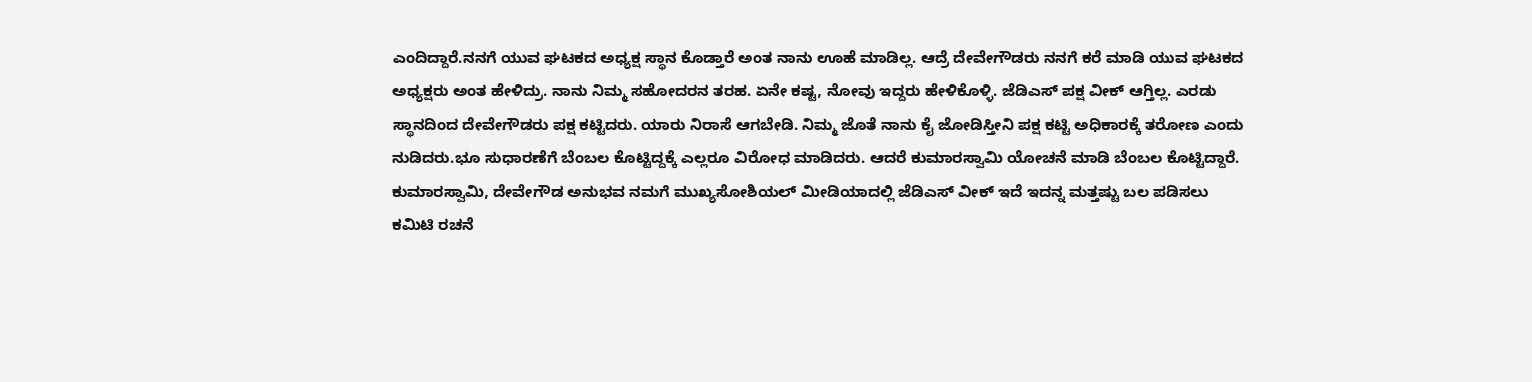ಎಂದಿದ್ದಾರೆ.ನನಗೆ ಯುವ ಘಟಕದ ಅಧ್ಯಕ್ಷ ಸ್ಥಾನ ಕೊಡ್ತಾರೆ ಅಂತ ನಾನು ಊಹೆ ಮಾಡಿಲ್ಲ. ಆದ್ರೆ ದೇವೇಗೌಡರು ನನಗೆ ಕರೆ ಮಾಡಿ ಯುವ ಘಟಕದ ಅಧ್ಯಕ್ಷರು ಅಂತ ಹೇಳಿದ್ರು. ನಾನು ನಿಮ್ಮ ಸಹೋದರನ ತರಹ. ಏನೇ ಕಷ್ಟ, ನೋವು ಇದ್ದರು ಹೇಳಿಕೊಳ್ಳಿ. ಜೆಡಿಎಸ್ ಪಕ್ಷ ವೀಕ್ ಆಗ್ತಿಲ್ಲ. ಎರಡು ಸ್ಥಾನದಿಂದ ದೇವೇಗೌಡರು ಪಕ್ಷ ಕಟ್ಟಿದರು. ಯಾರು ನಿರಾಸೆ ಆಗಬೇಡಿ. ನಿಮ್ಮ ಜೊತೆ ನಾನು ಕೈ ಜೋಡಿಸ್ತೀನಿ ಪಕ್ಷ ಕಟ್ಟಿ ಅಧಿಕಾರಕ್ಕೆ ತರೋಣ ಎಂದು ನುಡಿದರು.ಭೂ ಸುಧಾರಣೆಗೆ ಬೆಂಬಲ ಕೊಟ್ಟಿದ್ದಕ್ಕೆ ಎಲ್ಲರೂ ವಿರೋಧ ಮಾಡಿದರು. ಆದರೆ ಕುಮಾರಸ್ವಾಮಿ ಯೋಚನೆ ಮಾಡಿ ಬೆಂಬಲ ಕೊಟ್ಟಿದ್ದಾರೆ. ಕುಮಾರಸ್ವಾಮಿ, ದೇವೇಗೌಡ ಅನುಭವ ನಮಗೆ ಮುಖ್ಯಸೋಶಿಯಲ್ ಮೀಡಿಯಾದಲ್ಲಿ ಜೆಡಿಎಸ್ ವೀಕ್ ಇದೆ ಇದನ್ನ ಮತ್ತಷ್ಟು ಬಲ ಪಡಿಸಲು ಕಮಿಟಿ ರಚನೆ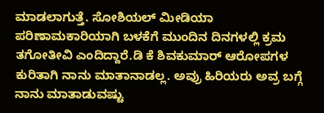ಮಾಡಲಾಗುತ್ತೆ. ಸೋಶಿಯಲ್ ಮೀಡಿಯಾ ಪರಿಣಾಮಕಾರಿಯಾಗಿ ಬಳಕೆಗೆ ಮುಂದಿನ ದಿನಗಳಲ್ಲಿ ಕ್ರಮ ತಗೋತೀವಿ ಎಂದಿದ್ದಾರೆ.ಡಿ ಕೆ ಶಿವಕುಮಾರ್ ಆರೋಪಗಳ ಕುರಿತಾಗಿ ನಾನು ಮಾತಾನಾಡಲ್ಲ. ಅವ್ರು ಹಿರಿಯರು ಅವ್ರ ಬಗ್ಗೆ ನಾನು ಮಾತಾಡುವಷ್ಟು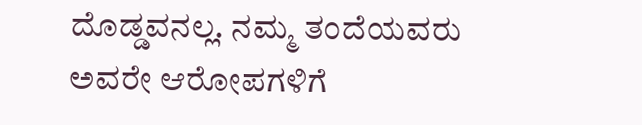ದೊಡ್ಡವನಲ್ಲ. ನಮ್ಮ ತಂದೆಯವರು ಅವರೇ ಆರೋಪಗಳಿಗೆ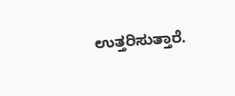ಉತ್ತರಿಸುತ್ತಾರೆ.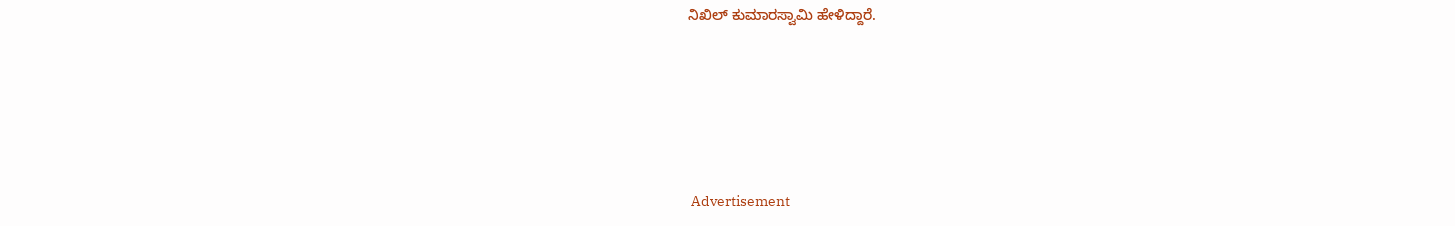ನಿಖಿಲ್ ಕುಮಾರಸ್ವಾಮಿ ಹೇಳಿದ್ದಾರೆ.






 Advertisement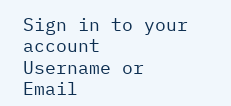Sign in to your account
Username or Email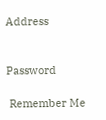Address


Password

 Remember Me